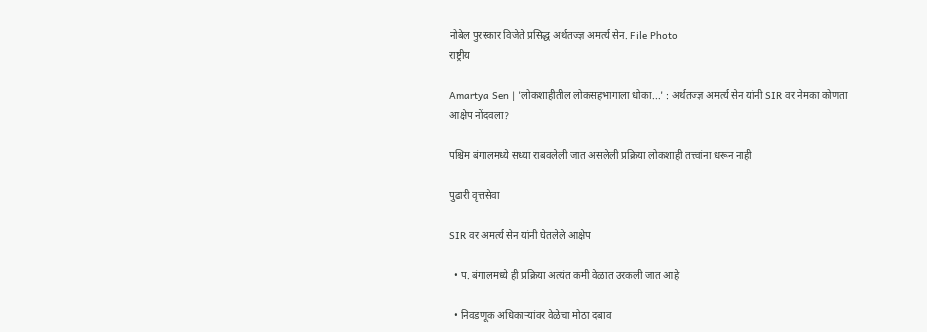नोबेल पुरस्कार विजेते प्रसिद्ध अर्थतज्ज्ञ अमर्त्य सेन. File Photo
राष्ट्रीय

Amartya Sen | 'लोकशाहीतील लोकसहभागाला धोका...' : अर्थतज्ज्ञ अमर्त्य सेन यांनी SIR वर नेमका कोणता आक्षेप नोंदवला?

पश्चिम बंगालमध्ये सध्या राबवलेली जात असलेली प्रक्रिया लोकशाही तत्त्वांना धरून नाही

पुढारी वृत्तसेवा

SIR वर अमर्त्य सेन यांनी घेतलेले आक्षेप

  • प. बंगालमध्ये ही प्रक्रिया अत्यंत कमी वेळात उरकली जात आहे

  • निवडणूक अधिकाऱ्यांवर वेळेचा मोठा दबाव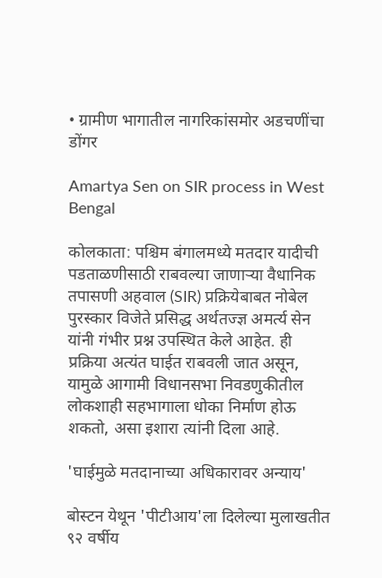• ग्रामीण भागातील नागरिकांसमोर अडचणींचा डोंगर

Amartya Sen on SIR process in West Bengal

कोलकाता: पश्चिम बंगालमध्ये मतदार यादीची पडताळणीसाठी राबवल्या जाणाऱ्या वैधानिक तपासणी अहवाल (SIR) प्रक्रियेबाबत नोबेल पुरस्कार विजेते प्रसिद्ध अर्थतज्ज्ञ अमर्त्य सेन यांनी गंभीर प्रश्न उपस्थित केले आहेत. ही प्रक्रिया अत्यंत घाईत राबवली जात असून, यामुळे आगामी विधानसभा निवडणुकीतील लोकशाही सहभागाला धोका निर्माण होऊ शकतो, असा इशारा त्यांनी दिला आहे.

'घाईमुळे मतदानाच्या अधिकारावर अन्याय'

बोस्टन येथून 'पीटीआय'ला दिलेल्या मुलाखतीत ९२ वर्षीय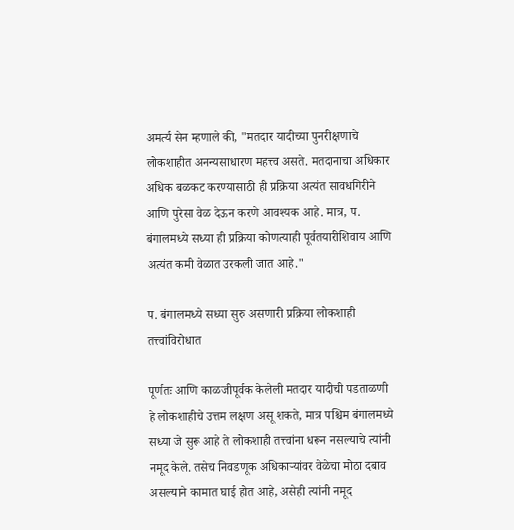अमर्त्य सेन म्हणाले की, "मतदार यादीच्या पुनरीक्षणाचे लोकशाहीत अनन्यसाधारण महत्त्व असते. मतदानाचा अधिकार अधिक बळकट करण्यासाठी ही प्रक्रिया अत्यंत सावधगिरीने आणि पुरेसा वेळ देऊन करणे आवश्यक आहे. मात्र, प. बंगालमध्ये सध्या ही प्रक्रिया कोणत्याही पूर्वतयारीशिवाय आणि अत्यंत कमी वेळात उरकली जात आहे."

प. बंगालमध्‍ये सध्‍या सुरु असणारी प्रक्रिया लोकशाही तत्त्‍वांविरोधात

पूर्णतः आणि काळजीपूर्वक केलेली मतदार यादीची पडताळणी हे लोकशाहीचे उत्तम लक्षण असू शकते, मात्र पश्चिम बंगालमध्ये सध्या जे सुरू आहे ते लोकशाही तत्त्वांना धरून नसल्याचे त्यांनी नमूद केले. तसेच निवडणूक अधिकाऱ्यांवर वेळेचा मोठा दबाव असल्याने कामात घाई होत आहे, असेही त्‍यांनी नमूद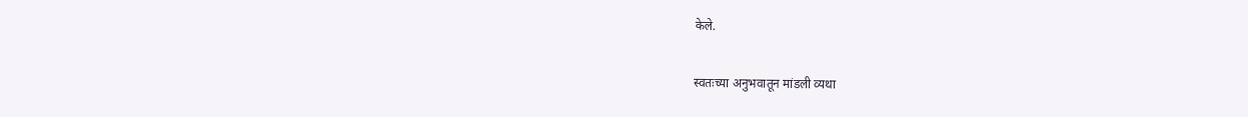केले.

स्वतःच्या अनुभवातून मांडली व्यथा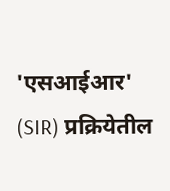'एसआईआर' (SIR) प्रक्रियेतील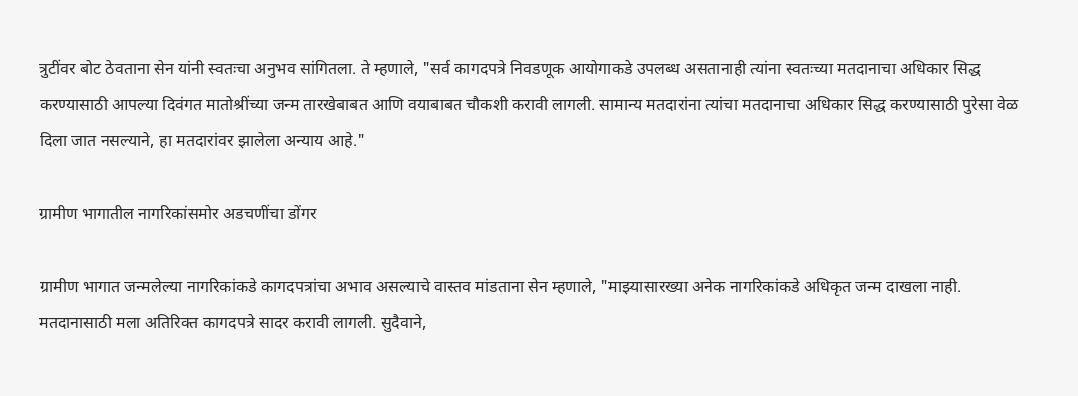त्रुटींवर बोट ठेवताना सेन यांनी स्वतःचा अनुभव सांगितला. ते म्हणाले, "सर्व कागदपत्रे निवडणूक आयोगाकडे उपलब्ध असतानाही त्यांना स्वतःच्या मतदानाचा अधिकार सिद्ध करण्यासाठी आपल्या दिवंगत मातोश्रींच्या जन्म तारखेबाबत आणि वयाबाबत चौकशी करावी लागली. सामान्य मतदारांना त्यांचा मतदानाचा अधिकार सिद्ध करण्यासाठी पुरेसा वेळ दिला जात नसल्याने, हा मतदारांवर झालेला अन्याय आहे."

ग्रामीण भागातील नागरिकांसमोर अडचणींचा डोंगर

ग्रामीण भागात जन्मलेल्या नागरिकांकडे कागदपत्रांचा अभाव असल्याचे वास्तव मांडताना सेन म्हणाले, "माझ्यासारख्या अनेक नागरिकांकडे अधिकृत जन्म दाखला नाही. मतदानासाठी मला अतिरिक्त कागदपत्रे सादर करावी लागली. सुदैवाने,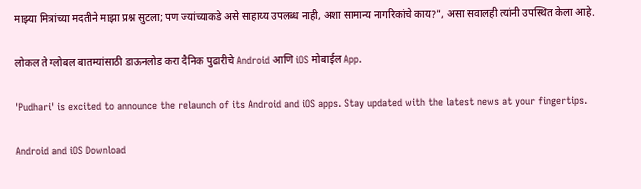माझ्या मित्रांच्या मदतीने माझा प्रश्न सुटला; पण ज्यांच्याकडे असे साहाय्य उपलब्ध नाही, अशा सामान्य नागरिकांचे काय?", असा सवालही त्‍यांनी उपस्‍थित केला आहे.

लोकल ते ग्लोबल बातम्यांसाठी डाऊनलोड करा दैनिक पुढारीचे Android आणि iOS मोबाईल App.

'Pudhari' is excited to announce the relaunch of its Android and iOS apps. Stay updated with the latest news at your fingertips.

Android and iOS Download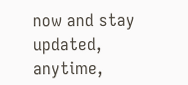now and stay updated, anytime,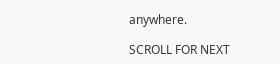anywhere.

SCROLL FOR NEXT